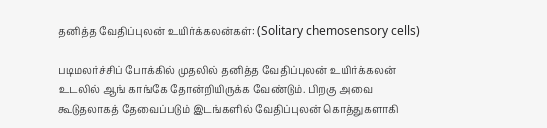தனித்த வேதிப்புலன் உயிர்க்கலன்கள்: (Solitary chemosensory cells)

படிமலர்ச்சிப் போக்கில் முதலில் தனித்த வேதிப்புலன் உயிர்க்கலன் உடலில் ஆங் காங்கே தோன்றியிருக்க வேண்டும். பிறகு அவை கூடுதலாகத் தேவைப்படும் இடங்களில் வேதிப்புலன் கொத்துகளாகி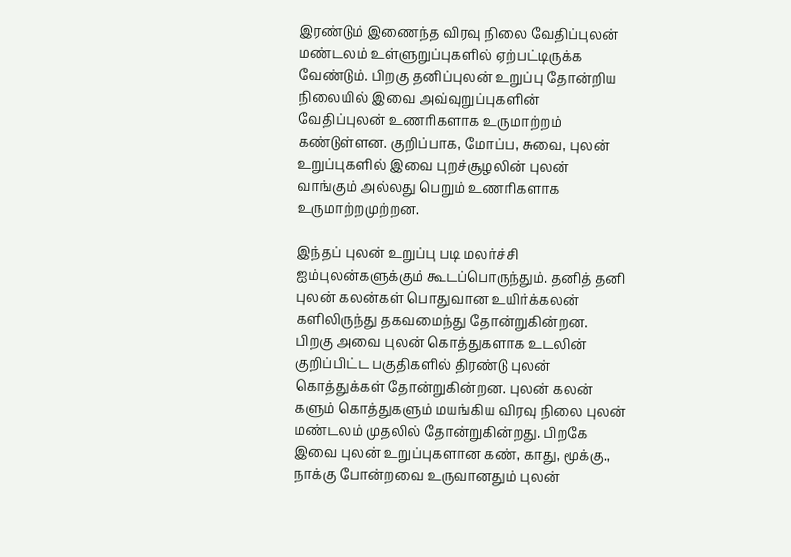இரண்டும் இணைந்த விரவு நிலை வேதிப்புலன் மண்டலம் உள்ளுறுப்புகளில் ஏற்பட்டிருக்க வேண்டும். பிறகு தனிப்புலன் உறுப்பு தோன்றிய நிலையில் இவை அவ்வுறுப்புகளின் வேதிப்புலன் உணரிகளாக உருமாற்றம் கண்டுள்ளன. குறிப்பாக, மோப்ப, சுவை, புலன் உறுப்புகளில் இவை புறச்சூழலின் புலன் வாங்கும் அல்லது பெறும் உணரிகளாக  உருமாற்றமுற்றன.

இந்தப் புலன் உறுப்பு படி மலர்ச்சி ஐம்புலன்களுக்கும் கூடப்பொருந்தும். தனித் தனி புலன் கலன்கள் பொதுவான உயிர்க்கலன் களிலிருந்து தகவமைந்து தோன்றுகின்றன. பிறகு அவை புலன் கொத்துகளாக உடலின் குறிப்பிட்ட பகுதிகளில் திரண்டு புலன் கொத்துக்கள் தோன்றுகின்றன. புலன் கலன் களும் கொத்துகளும் மயங்கிய விரவு நிலை புலன் மண்டலம் முதலில் தோன்றுகின்றது. பிறகே இவை புலன் உறுப்புகளான கண், காது, மூக்கு., நாக்கு போன்றவை உருவானதும் புலன்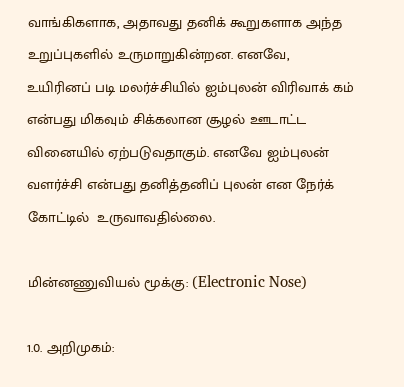வாங்கிகளாக, அதாவது தனிக் கூறுகளாக அந்த உறுப்புகளில் உருமாறுகின்றன. எனவே, உயிரினப் படி மலர்ச்சியில் ஐம்புலன் விரிவாக் கம் என்பது மிகவும் சிக்கலான சூழல் ஊடாட்ட வினையில் ஏற்படுவதாகும். எனவே ஐம்புலன் வளர்ச்சி என்பது தனித்தனிப் புலன் என நேர்க் கோட்டில்  உருவாவதில்லை.

மின்னணுவியல் மூக்கு: (Electronic Nose)

1.0. அறிமுகம்: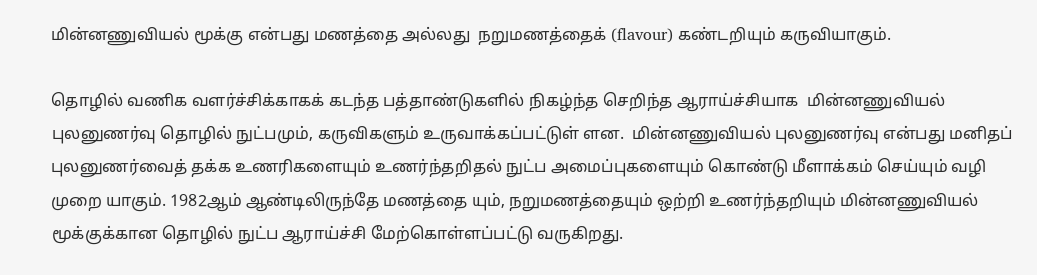மின்னணுவியல் மூக்கு என்பது மணத்தை அல்லது  நறுமணத்தைக் (flavour) கண்டறியும் கருவியாகும்.

தொழில் வணிக வளர்ச்சிக்காகக் கடந்த பத்தாண்டுகளில் நிகழ்ந்த செறிந்த ஆராய்ச்சியாக  மின்னணுவியல் புலனுணர்வு தொழில் நுட்பமும், கருவிகளும் உருவாக்கப்பட்டுள் ளன.  மின்னணுவியல் புலனுணர்வு என்பது மனிதப் புலனுணர்வைத் தக்க உணரிகளையும் உணர்ந்தறிதல் நுட்ப அமைப்புகளையும் கொண்டு மீளாக்கம் செய்யும் வழி முறை யாகும். 1982ஆம் ஆண்டிலிருந்தே மணத்தை யும், நறுமணத்தையும் ஒற்றி உணர்ந்தறியும் மின்னணுவியல் மூக்குக்கான தொழில் நுட்ப ஆராய்ச்சி மேற்கொள்ளப்பட்டு வருகிறது.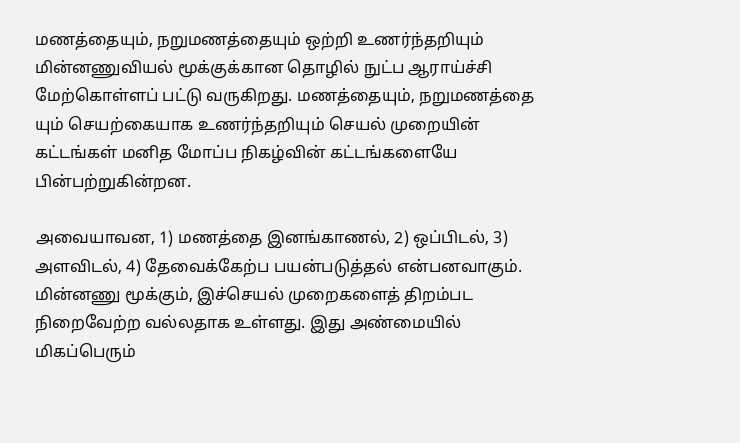மணத்தையும், நறுமணத்தையும் ஒற்றி உணர்ந்தறியும் மின்னணுவியல் மூக்குக்கான தொழில் நுட்ப ஆராய்ச்சி மேற்கொள்ளப் பட்டு வருகிறது. மணத்தையும், நறுமணத்தை யும் செயற்கையாக உணர்ந்தறியும் செயல் முறையின் கட்டங்கள் மனித மோப்ப நிகழ்வின் கட்டங்களையே பின்பற்றுகின்றன.

அவையாவன, 1) மணத்தை இனங்காணல், 2) ஒப்பிடல், 3) அளவிடல், 4) தேவைக்கேற்ப பயன்படுத்தல் என்பனவாகும்.  மின்னணு மூக்கும், இச்செயல் முறைகளைத் திறம்பட நிறைவேற்ற வல்லதாக உள்ளது. இது அண்மையில் மிகப்பெரும்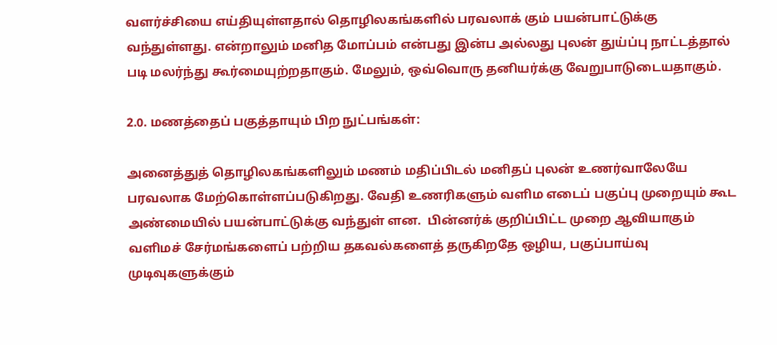வளர்ச்சியை எய்தியுள்ளதால் தொழிலகங்களில் பரவலாக் கும் பயன்பாட்டுக்கு வந்துள்ளது. என்றாலும் மனித மோப்பம் என்பது இன்ப அல்லது புலன் துய்ப்பு நாட்டத்தால் படி மலர்ந்து கூர்மையுற்றதாகும். மேலும், ஒவ்வொரு தனியர்க்கு வேறுபாடுடையதாகும்.

2.0. மணத்தைப் பகுத்தாயும் பிற நுட்பங்கள்:

அனைத்துத் தொழிலகங்களிலும் மணம் மதிப்பிடல் மனிதப் புலன் உணர்வாலேயே பரவலாக மேற்கொள்ளப்படுகிறது. வேதி உணரிகளும் வளிம எடைப் பகுப்பு முறையும் கூட அண்மையில் பயன்பாட்டுக்கு வந்துள் ளன.  பின்னர்க் குறிப்பிட்ட முறை ஆவியாகும் வளிமச் சேர்மங்களைப் பற்றிய தகவல்களைத் தருகிறதே ஒழிய, பகுப்பாய்வு முடிவுகளுக்கும்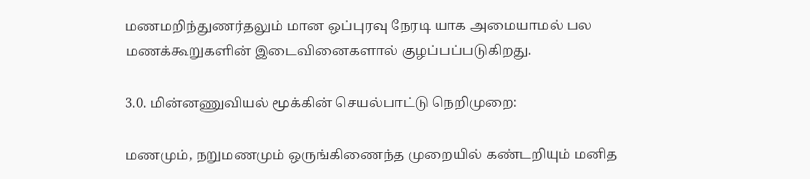மணமறிந்துணர்தலும் மான ஒப்புரவு நேரடி யாக அமையாமல் பல மணக்கூறுகளின் இடைவினைகளால் குழப்பப்படுகிறது.

3.0. மின்னணுவியல் மூக்கின் செயல்பாட்டு நெறிமுறை:

மணமும், நறுமணமும் ஒருங்கிணைந்த முறையில் கண்டறியும் மனித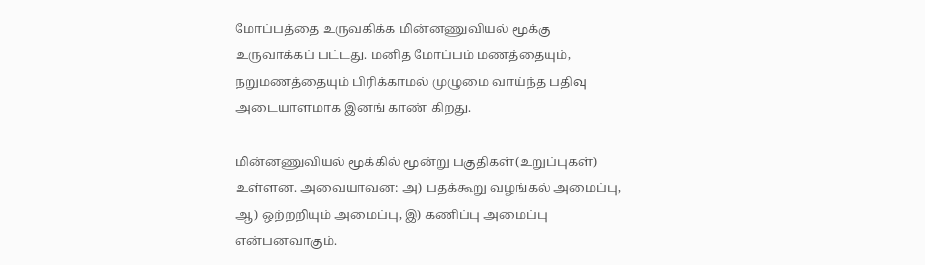மோப்பத்தை உருவகிக்க மின்னணுவியல் மூக்கு உருவாக்கப் பட்டது. மனித மோப்பம் மணத்தையும், நறுமணத்தையும் பிரிக்காமல் முழுமை வாய்ந்த பதிவு அடையாளமாக இனங் காண் கிறது.

மின்னணுவியல் மூக்கில் மூன்று பகுதிகள்(உறுப்புகள்)  உள்ளன. அவையாவன: அ) பதக்கூறு வழங்கல் அமைப்பு, ஆ) ஒற்றறியும் அமைப்பு, இ) கணிப்பு அமைப்பு என்பனவாகும்.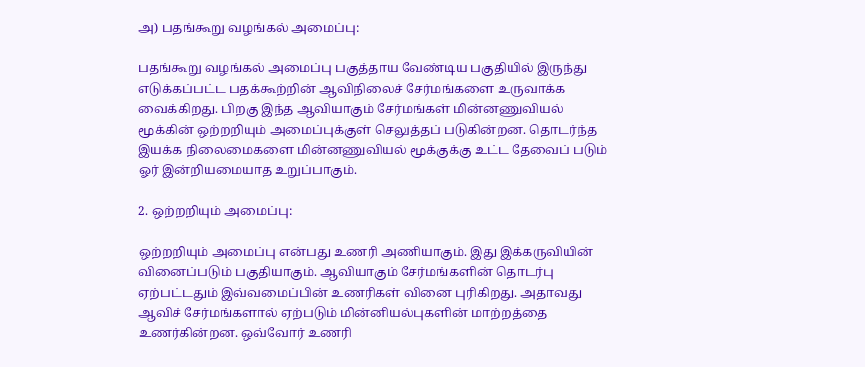அ) பதங்கூறு வழங்கல் அமைப்பு:

பதங்கூறு வழங்கல் அமைப்பு பகுத்தாய வேண்டிய பகுதியில் இருந்து எடுக்கப்பட்ட பதக்கூற்றின் ஆவிநிலைச் சேர்மங்களை உருவாக்க வைக்கிறது. பிறகு இந்த ஆவியாகும் சேர்மங்கள் மின்னணுவியல் மூக்கின் ஒற்றறியும் அமைப்புக்குள் செலுத்தப் படுகின்றன. தொடர்ந்த இயக்க நிலைமைகளை மின்னணுவியல் மூக்குக்கு உட்ட தேவைப் படும் ஓர் இன்றியமையாத உறுப்பாகும்.

2. ஒற்றறியும் அமைப்பு:

ஒற்றறியும் அமைப்பு என்பது உணரி அணியாகும். இது இக்கருவியின் வினைப்படும் பகுதியாகும். ஆவியாகும் சேர்மங்களின் தொடர்பு ஏற்பட்டதும் இவ்வமைப்பின் உணரிகள் வினை புரிகிறது. அதாவது ஆவிச் சேர்மங்களால் ஏற்படும் மின்னியல்புகளின் மாற்றத்தை உணர்கின்றன. ஒவ்வோர் உணரி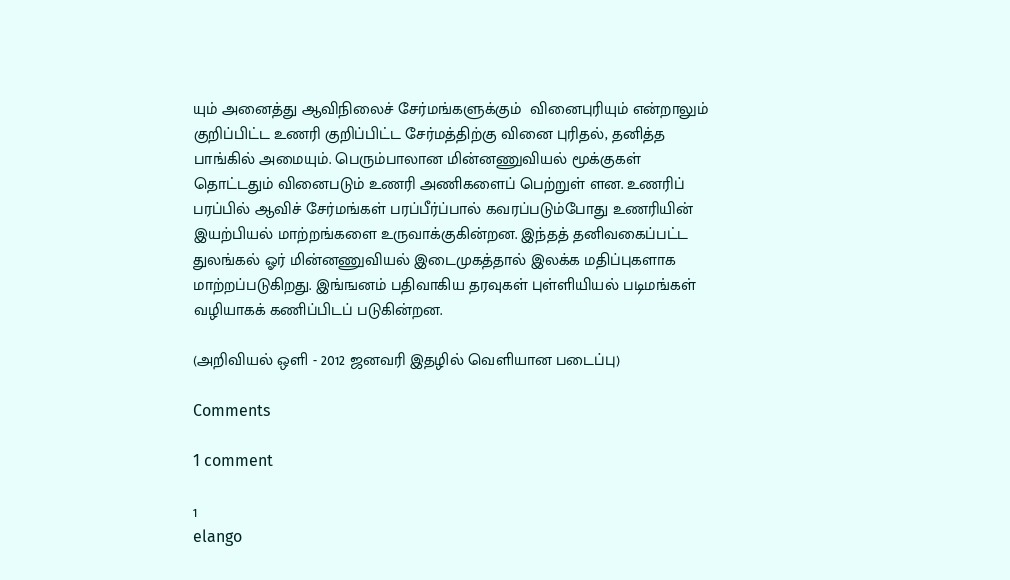யும் அனைத்து ஆவிநிலைச் சேர்மங்களுக்கும்  வினைபுரியும் என்றாலும் குறிப்பிட்ட உணரி குறிப்பிட்ட சேர்மத்திற்கு வினை புரிதல், தனித்த பாங்கில் அமையும். பெரும்பாலான மின்னணுவியல் மூக்குகள் தொட்டதும் வினைபடும் உணரி அணிகளைப் பெற்றுள் ளன. உணரிப் பரப்பில் ஆவிச் சேர்மங்கள் பரப்பீர்ப்பால் கவரப்படும்போது உணரியின் இயற்பியல் மாற்றங்களை உருவாக்குகின்றன. இந்தத் தனிவகைப்பட்ட துலங்கல் ஓர் மின்னணுவியல் இடைமுகத்தால் இலக்க மதிப்புகளாக மாற்றப்படுகிறது. இங்ஙனம் பதிவாகிய தரவுகள் புள்ளியியல் படிமங்கள் வழியாகக் கணிப்பிடப் படுகின்றன.

(அறிவியல் ஒளி - 2012 ஜனவரி இதழில் வெளியான படைப்பு)

Comments

1 comment

1
elango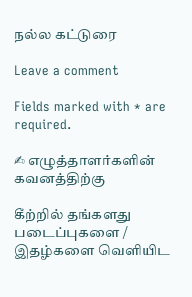நல்ல கட்டுரை

Leave a comment

Fields marked with * are required.

✍ எழுத்தாளர்களின் கவனத்திற்கு

கீற்றில் தங்களது படைப்புகளை / இதழ்களை வெளியிட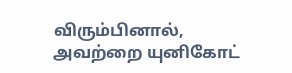விரும்பினால், அவற்றை யுனிகோட்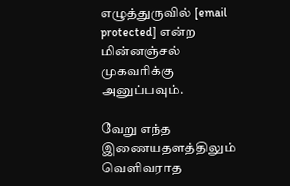எழுத்துருவில் [email protected] என்ற மின்னஞ்சல் முகவரிக்கு அனுப்பவும்.

வேறு எந்த இணையதளத்திலும் வெளிவராத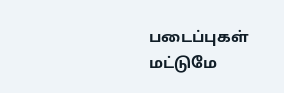படைப்புகள் மட்டுமே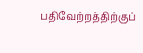பதிவேற்றத்திற்குப்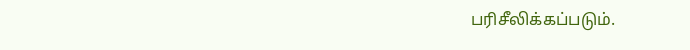பரிசீலிக்கப்படும்.